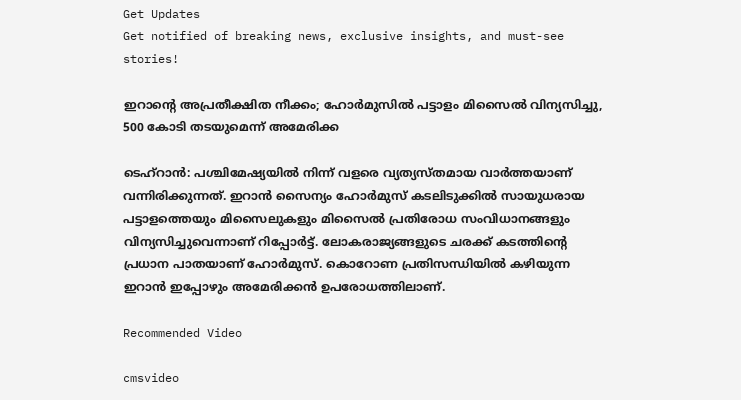Get Updates
Get notified of breaking news, exclusive insights, and must-see stories!

ഇറാന്റെ അപ്രതീക്ഷിത നീക്കം; ഹോര്‍മുസില്‍ പട്ടാളം മിസൈല്‍ വിന്യസിച്ചു, 500 കോടി തടയുമെന്ന് അമേരിക്ക

ടെഹ്‌റാന്‍: പശ്ചിമേഷ്യയില്‍ നിന്ന് വളരെ വ്യത്യസ്തമായ വാര്‍ത്തയാണ് വന്നിരിക്കുന്നത്. ഇറാന്‍ സൈന്യം ഹോര്‍മുസ് കടലിടുക്കില്‍ സായുധരായ പട്ടാളത്തെയും മിസൈലുകളും മിസൈല്‍ പ്രതിരോധ സംവിധാനങ്ങളും വിന്യസിച്ചുവെന്നാണ് റിപ്പോര്‍ട്ട്. ലോകരാജ്യങ്ങളുടെ ചരക്ക് കടത്തിന്റെ പ്രധാന പാതയാണ് ഹോര്‍മുസ്. കൊറോണ പ്രതിസന്ധിയില്‍ കഴിയുന്ന ഇറാന്‍ ഇപ്പോഴും അമേരിക്കന്‍ ഉപരോധത്തിലാണ്.

Recommended Video

cmsvideo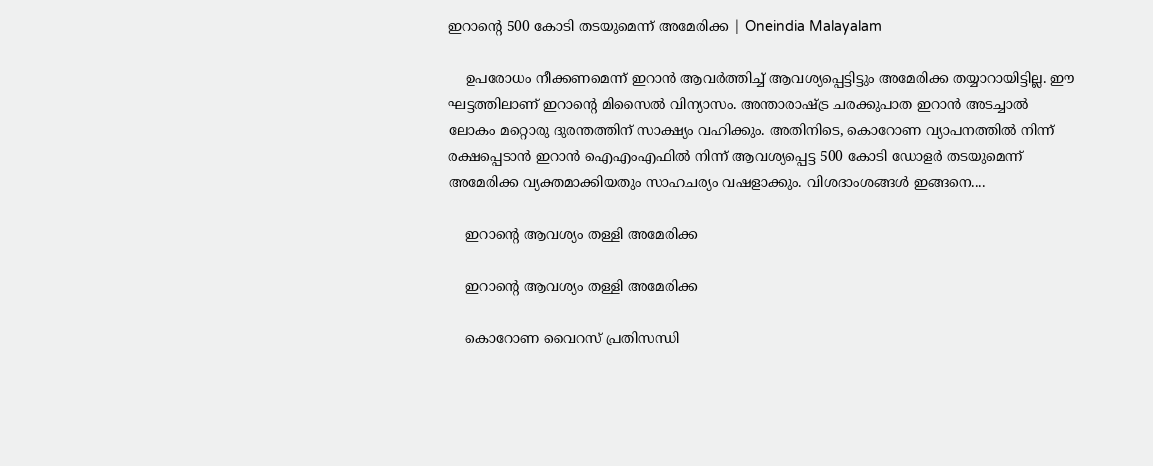ഇറാന്റെ 500 കോടി തടയുമെന്ന് അമേരിക്ക | Oneindia Malayalam

    ഉപരോധം നീക്കണമെന്ന് ഇറാന്‍ ആവര്‍ത്തിച്ച് ആവശ്യപ്പെട്ടിട്ടും അമേരിക്ക തയ്യാറായിട്ടില്ല. ഈ ഘട്ടത്തിലാണ് ഇറാന്റെ മിസൈല്‍ വിന്യാസം. അന്താരാഷ്ട്ര ചരക്കുപാത ഇറാന്‍ അടച്ചാല്‍ ലോകം മറ്റൊരു ദുരന്തത്തിന് സാക്ഷ്യം വഹിക്കും. അതിനിടെ, കൊറോണ വ്യാപനത്തില്‍ നിന്ന് രക്ഷപ്പെടാന്‍ ഇറാന്‍ ഐഎംഎഫില്‍ നിന്ന് ആവശ്യപ്പെട്ട 500 കോടി ഡോളര്‍ തടയുമെന്ന് അമേരിക്ക വ്യക്തമാക്കിയതും സാഹചര്യം വഷളാക്കും. വിശദാംശങ്ങള്‍ ഇങ്ങനെ....

    ഇറാന്റെ ആവശ്യം തള്ളി അമേരിക്ക

    ഇറാന്റെ ആവശ്യം തള്ളി അമേരിക്ക

    കൊറോണ വൈറസ് പ്രതിസന്ധി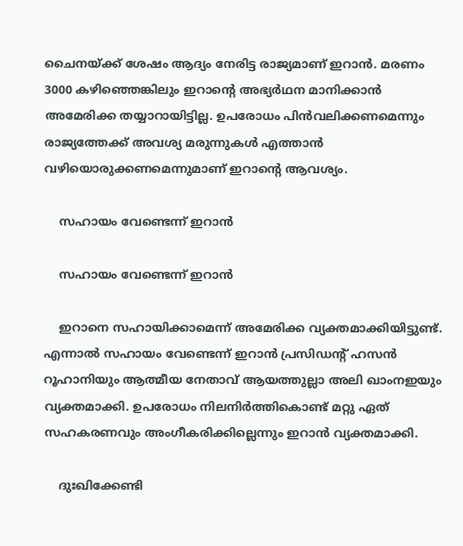ചൈനയ്ക്ക് ശേഷം ആദ്യം നേരിട്ട രാജ്യമാണ് ഇറാന്‍. മരണം 3000 കഴിഞ്ഞെങ്കിലും ഇറാന്റെ അഭ്യര്‍ഥന മാനിക്കാന്‍ അമേരിക്ക തയ്യാറായിട്ടില്ല. ഉപരോധം പിന്‍വലിക്കണമെന്നും രാജ്യത്തേക്ക് അവശ്യ മരുന്നുകള്‍ എത്താന്‍ വഴിയൊരുക്കണമെന്നുമാണ് ഇറാന്റെ ആവശ്യം.

    സഹായം വേണ്ടെന്ന് ഇറാന്‍

    സഹായം വേണ്ടെന്ന് ഇറാന്‍

    ഇറാനെ സഹായിക്കാമെന്ന് അമേരിക്ക വ്യക്തമാക്കിയിട്ടുണ്ട്. എന്നാല്‍ സഹായം വേണ്ടെന്ന് ഇറാന്‍ പ്രസിഡന്റ് ഹസന്‍ റൂഹാനിയും ആത്മീയ നേതാവ് ആയത്തുല്ലാ അലി ഖാംനഇയും വ്യക്തമാക്കി. ഉപരോധം നിലനിര്‍ത്തികൊണ്ട് മറ്റു ഏത് സഹകരണവും അംഗീകരിക്കില്ലെന്നും ഇറാന്‍ വ്യക്തമാക്കി.

    ദുഃഖിക്കേണ്ടി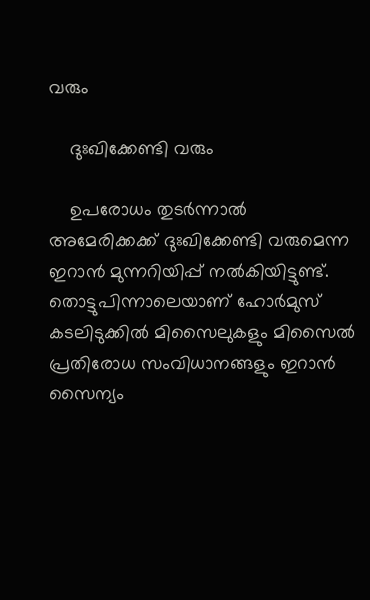വരും

    ദുഃഖിക്കേണ്ടി വരും

    ഉപരോധം തുടര്‍ന്നാല്‍ അമേരിക്കക്ക് ദുഃഖിക്കേണ്ടി വരുമെന്ന ഇറാന്‍ മുന്നറിയിപ്പ് നല്‍കിയിട്ടുണ്ട്. തൊട്ടുപിന്നാലെയാണ് ഹോര്‍മുസ് കടലിടുക്കില്‍ മിസൈലുകളും മിസൈല്‍ പ്രതിരോധ സംവിധാനങ്ങളും ഇറാന്‍ സൈന്യം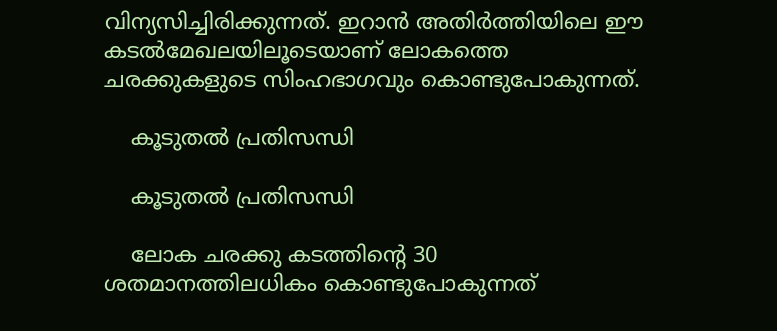വിന്യസിച്ചിരിക്കുന്നത്. ഇറാന്‍ അതിര്‍ത്തിയിലെ ഈ കടല്‍മേഖലയിലൂടെയാണ് ലോകത്തെ ചരക്കുകളുടെ സിംഹഭാഗവും കൊണ്ടുപോകുന്നത്.

    കൂടുതല്‍ പ്രതിസന്ധി

    കൂടുതല്‍ പ്രതിസന്ധി

    ലോക ചരക്കു കടത്തിന്റെ 30 ശതമാനത്തിലധികം കൊണ്ടുപോകുന്നത്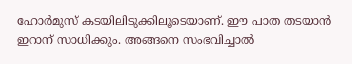ഹോര്‍മുസ് കടയിലിടുക്കിലൂടെയാണ്. ഈ പാത തടയാന്‍ ഇറാന് സാധിക്കും. അങ്ങനെ സംഭവിച്ചാല്‍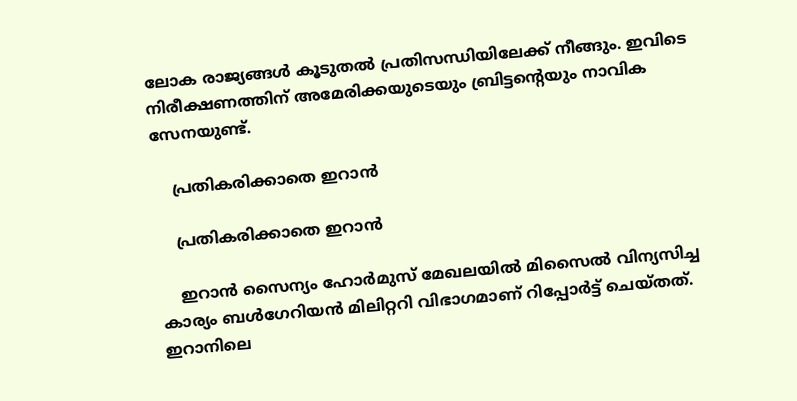ലോക രാജ്യങ്ങള്‍ കൂടുതല്‍ പ്രതിസന്ധിയിലേക്ക് നീങ്ങും. ഇവിടെ നിരീക്ഷണത്തിന് അമേരിക്കയുടെയും ബ്രിട്ടന്റെയും നാവിക സേനയുണ്ട്.

    പ്രതികരിക്കാതെ ഇറാന്‍

    പ്രതികരിക്കാതെ ഇറാന്‍

    ഇറാന്‍ സൈന്യം ഹോര്‍മുസ് മേഖലയില്‍ മിസൈല്‍ വിന്യസിച്ച കാര്യം ബള്‍ഗേറിയന്‍ മിലിറ്ററി വിഭാഗമാണ് റിപ്പോര്‍ട്ട് ചെയ്തത്. ഇറാനിലെ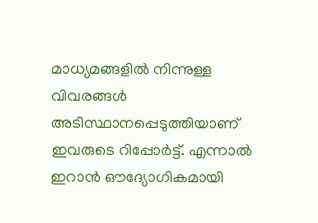മാധ്യമങ്ങളില്‍ നിന്നുള്ള വിവരങ്ങള്‍ അടിസ്ഥാനപ്പെടുത്തിയാണ് ഇവരുടെ റിപ്പോര്‍ട്ട്. എന്നാല്‍ ഇറാന്‍ ഔദ്യോഗികമായി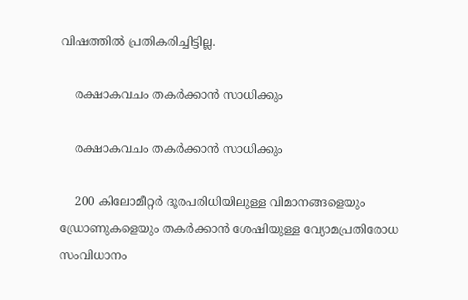വിഷത്തില്‍ പ്രതികരിച്ചിട്ടില്ല.

    രക്ഷാകവചം തകര്‍ക്കാന്‍ സാധിക്കും

    രക്ഷാകവചം തകര്‍ക്കാന്‍ സാധിക്കും

    200 കിലോമീറ്റര്‍ ദൂരപരിധിയിലുള്ള വിമാനങ്ങളെയും ഡ്രോണുകളെയും തകര്‍ക്കാന്‍ ശേഷിയുള്ള വ്യോമപ്രതിരോധ സംവിധാനം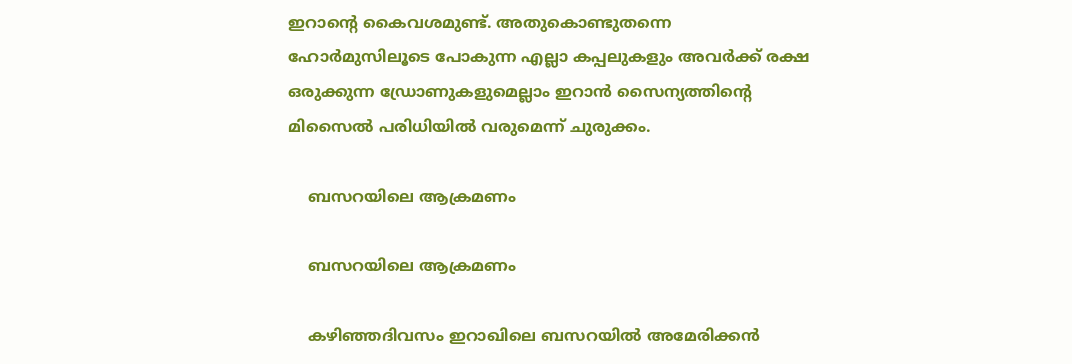ഇറാന്റെ കൈവശമുണ്ട്. അതുകൊണ്ടുതന്നെ ഹോര്‍മുസിലൂടെ പോകുന്ന എല്ലാ കപ്പലുകളും അവര്‍ക്ക് രക്ഷ ഒരുക്കുന്ന ഡ്രോണുകളുമെല്ലാം ഇറാന്‍ സൈന്യത്തിന്റെ മിസൈല്‍ പരിധിയില്‍ വരുമെന്ന് ചുരുക്കം.

    ബസറയിലെ ആക്രമണം

    ബസറയിലെ ആക്രമണം

    കഴിഞ്ഞദിവസം ഇറാഖിലെ ബസറയില്‍ അമേരിക്കന്‍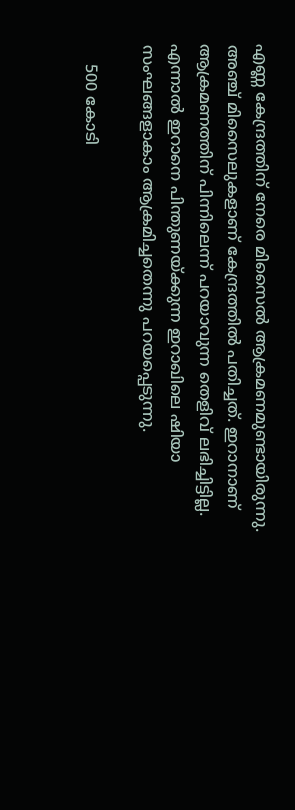എണ്ണ കേന്ദ്രത്തിന് നേരെ മിസൈല്‍ ആക്രമണമുണ്ടായിരുന്നു. അഞ്ച് മിസൈലുകളാണ് കേന്ദ്രത്തില്‍ പതിച്ചത്. ഇറാനാണ് ആക്രമണത്തിന് പിന്നിലെന്ന് പറയാവുന്ന തെളിവ് ലഭിച്ചിട്ടില്ല. എന്നാല്‍ ഇറാനെ പിന്തുണയ്ക്കുന്ന ഇറാഖിലെ ഷിയാ സംഘങ്ങളാകാം ആക്രമിച്ചതെന്നു പറയപ്പെടുന്നു.

    500 കോടി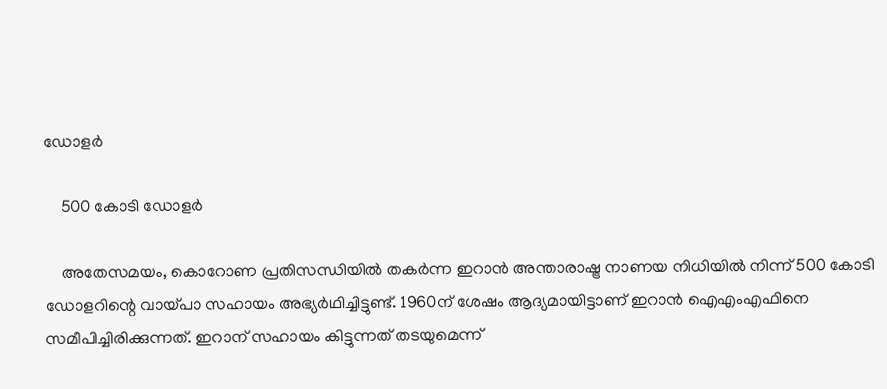ഡോളര്‍

    500 കോടി ഡോളര്‍

    അതേസമയം, കൊറോണ പ്രതിസന്ധിയില്‍ തകര്‍ന്ന ഇറാന്‍ അന്താരാഷ്ട്ര നാണയ നിധിയില്‍ നിന്ന് 500 കോടി ഡോളറിന്റെ വായ്പാ സഹായം അഭ്യര്‍ഥിച്ചിട്ടുണ്ട്. 1960ന് ശേഷം ആദ്യമായിട്ടാണ് ഇറാന്‍ ഐഎംഎഫിനെ സമീപിച്ചിരിക്കുന്നത്. ഇറാന് സഹായം കിട്ടുന്നത് തടയുമെന്ന്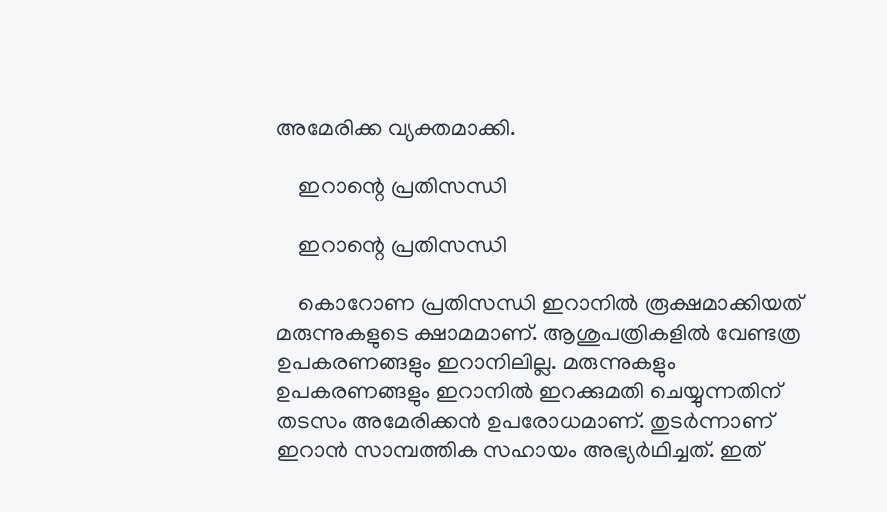അമേരിക്ക വ്യക്തമാക്കി.

    ഇറാന്റെ പ്രതിസന്ധി

    ഇറാന്റെ പ്രതിസന്ധി

    കൊറോണ പ്രതിസന്ധി ഇറാനില്‍ രൂക്ഷമാക്കിയത് മരുന്നുകളുടെ ക്ഷാമമാണ്. ആശുപത്രികളില്‍ വേണ്ടത്ര ഉപകരണങ്ങളും ഇറാനിലില്ല. മരുന്നുകളും ഉപകരണങ്ങളും ഇറാനില്‍ ഇറക്കുമതി ചെയ്യുന്നതിന് തടസം അമേരിക്കന്‍ ഉപരോധമാണ്. തുടര്‍ന്നാണ് ഇറാന്‍ സാമ്പത്തിക സഹായം അഭ്യര്‍ഥിച്ചത്. ഇത്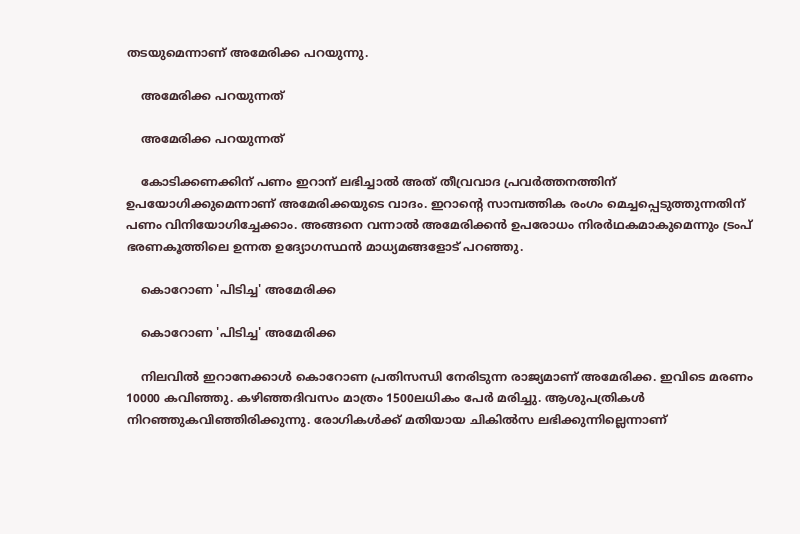തടയുമെന്നാണ് അമേരിക്ക പറയുന്നു.

    അമേരിക്ക പറയുന്നത്

    അമേരിക്ക പറയുന്നത്

    കോടിക്കണക്കിന് പണം ഇറാന് ലഭിച്ചാല്‍ അത് തീവ്രവാദ പ്രവര്‍ത്തനത്തിന് ഉപയോഗിക്കുമെന്നാണ് അമേരിക്കയുടെ വാദം. ഇറാന്റെ സാമ്പത്തിക രംഗം മെച്ചപ്പെടുത്തുന്നതിന് പണം വിനിയോഗിച്ചേക്കാം. അങ്ങനെ വന്നാല്‍ അമേരിക്കന്‍ ഉപരോധം നിരര്‍ഥകമാകുമെന്നും ട്രംപ് ഭരണകൂത്തിലെ ഉന്നത ഉദ്യോഗസ്ഥന്‍ മാധ്യമങ്ങളോട് പറഞ്ഞു.

    കൊറോണ 'പിടിച്ച' അമേരിക്ക

    കൊറോണ 'പിടിച്ച' അമേരിക്ക

    നിലവില്‍ ഇറാനേക്കാള്‍ കൊറോണ പ്രതിസന്ധി നേരിടുന്ന രാജ്യമാണ് അമേരിക്ക. ഇവിടെ മരണം 10000 കവിഞ്ഞു. കഴിഞ്ഞദിവസം മാത്രം 1500ലധികം പേര്‍ മരിച്ചു. ആശുപത്രികള്‍ നിറഞ്ഞുകവിഞ്ഞിരിക്കുന്നു. രോഗികള്‍ക്ക് മതിയായ ചികില്‍സ ലഭിക്കുന്നില്ലെന്നാണ്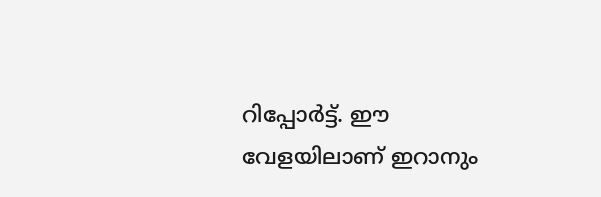റിപ്പോര്‍ട്ട്. ഈ വേളയിലാണ് ഇറാനും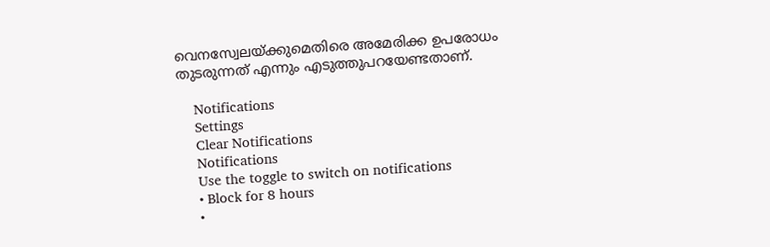വെനസ്വേലയ്ക്കുമെതിരെ അമേരിക്ക ഉപരോധം തുടരുന്നത് എന്നും എടുത്തുപറയേണ്ടതാണ്.

    Notifications
    Settings
    Clear Notifications
    Notifications
    Use the toggle to switch on notifications
    • Block for 8 hours
    •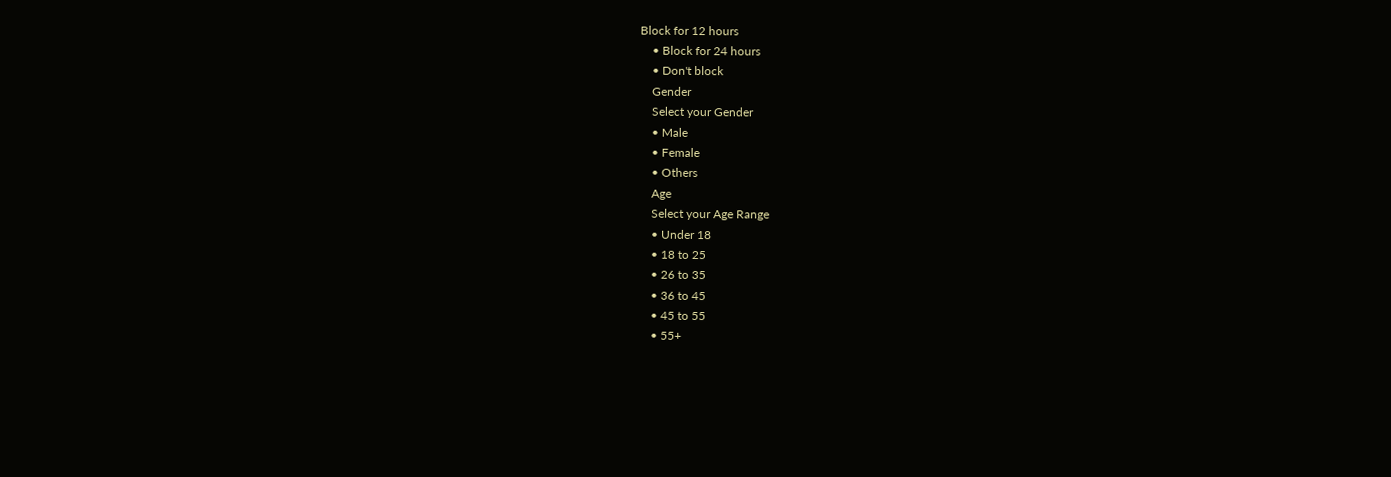Block for 12 hours
    • Block for 24 hours
    • Don't block
    Gender
    Select your Gender
    • Male
    • Female
    • Others
    Age
    Select your Age Range
    • Under 18
    • 18 to 25
    • 26 to 35
    • 36 to 45
    • 45 to 55
    • 55+